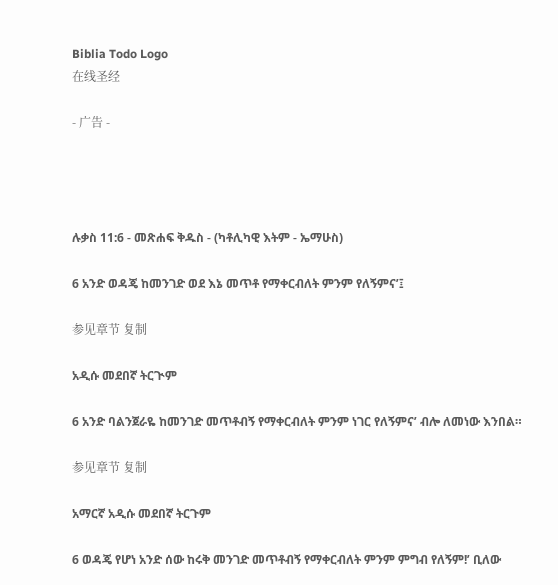Biblia Todo Logo
在线圣经

- 广告 -




ሉቃስ 11:6 - መጽሐፍ ቅዱስ - (ካቶሊካዊ እትም - ኤማሁስ)

6 አንድ ወዳጄ ከመንገድ ወደ እኔ መጥቶ የማቀርብለት ምንም የለኝምና’፤

参见章节 复制

አዲሱ መደበኛ ትርጒም

6 አንድ ባልንጀራዬ ከመንገድ መጥቶብኝ የማቀርብለት ምንም ነገር የለኝምና’ ብሎ ለመነው እንበል።

参见章节 复制

አማርኛ አዲሱ መደበኛ ትርጉም

6 ወዳጄ የሆነ አንድ ሰው ከሩቅ መንገድ መጥቶብኝ የማቀርብለት ምንም ምግብ የለኝም!’ ቢለው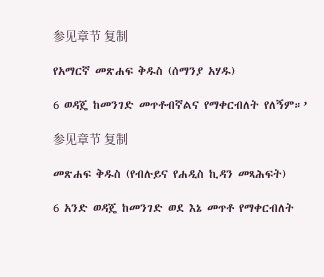参见章节 复制

የአማርኛ መጽሐፍ ቅዱስ (ሰማንያ አሃዱ)

6 ወዳጄ ከመንገድ መጥቶብኛልና የማቀርብለት የለኝም።’

参见章节 复制

መጽሐፍ ቅዱስ (የብሉይና የሐዲስ ኪዳን መጻሕፍት)

6 አንድ ወዳጄ ከመንገድ ወደ እኔ መጥቶ የማቀርብለት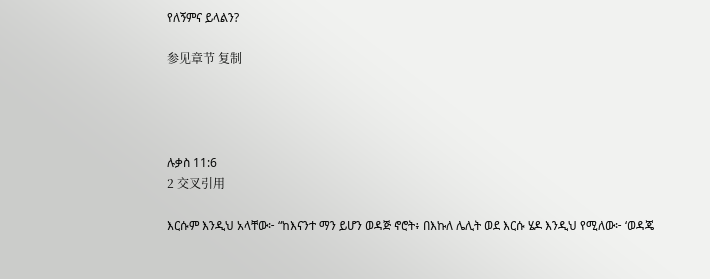የለኝምና ይላልን?

参见章节 复制




ሉቃስ 11:6
2 交叉引用

እርሱም እንዲህ አላቸው፦ “ከእናንተ ማን ይሆን ወዳጅ ኖሮት፥ በእኩለ ሌሊት ወደ እርሱ ሄዶ እንዲህ የሚለው፦ ‘ወዳጄ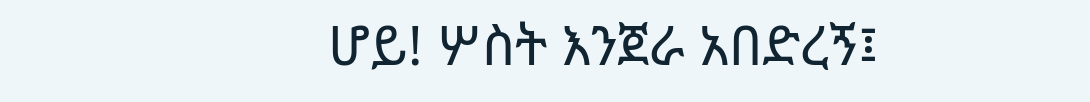ሆይ! ሦስት እንጀራ አበድረኝ፤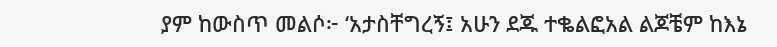ያም ከውስጥ መልሶ፦ ‘አታስቸግረኝ፤ አሁን ደጁ ተቈልፎአል ልጆቼም ከእኔ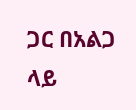ጋር በአልጋ ላይ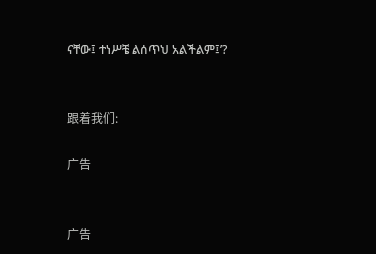ናቸው፤ ተነሥቼ ልሰጥህ አልችልም፤’?


跟着我们:

广告


广告